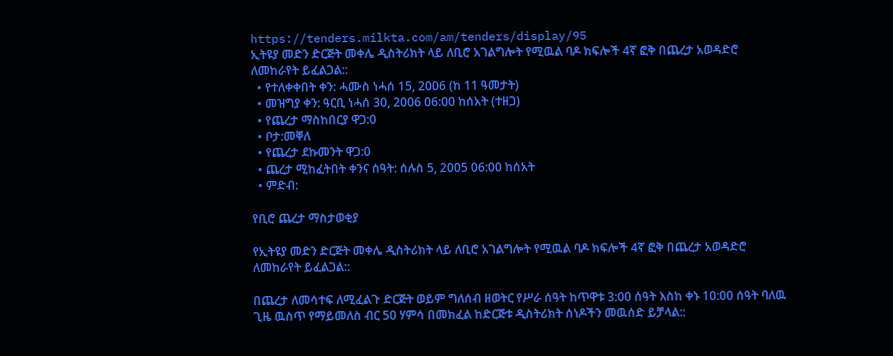https://tenders.milkta.com/am/tenders/display/95
ኢትዩያ መድን ድርጅት መቀሌ ዲስትሪክት ላይ ለቢሮ አገልግሎት የሚዉል ባዶ ክፍሎች 4ኛ ፎቅ በጨረታ አወዳድሮ ለመከራየት ይፈልጋል::
  • የተለቀቀበት ቀን: ሓሙስ ነሓሰ 15, 2006 (ከ 11 ዓመታት)
  • መዝግያ ቀን: ዓርቢ ነሓሰ 30, 2006 06:00 ከሰአት (ተዘጋ)
  • የጨረታ ማስከበርያ ዋጋ:0
  • ቦታ:መቐለ
  • የጨረታ ደኩመንት ዋጋ:0
  • ጨረታ ሚከፈትበት ቀንና ሰዓት: ሰሉስ 5, 2005 06:00 ከሰአት
  • ምድብ:

የቢሮ ጨረታ ማስታወቂያ

የኢትዩያ መድን ድርጅት መቀሌ ዲስትሪክት ላይ ለቢሮ አገልግሎት የሚዉል ባዶ ክፍሎች 4ኛ ፎቅ በጨረታ አወዳድሮ ለመከራየት ይፈልጋል::

በጨረታ ለመሳተፍ ለሚፈልጉ ድርጅት ወይም ግለሰብ ዘወትር የሥራ ሰዓት ከጥዋቱ 3:00 ሰዓት እስከ ቀኑ 10:00 ሰዓት ባለዉ ጊዜ ዉስጥ የማይመለስ ብር 50 ሃምሳ በመክፈል ከድርጅቱ ዲስትሪክት ሰነዶችን መዉሰድ ይቻላል::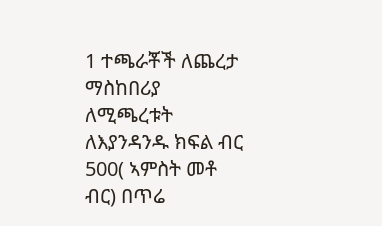1 ተጫራቾች ለጨረታ ማስከበሪያ ለሚጫረቱት ለእያንዳንዱ ክፍል ብር 500( ኣምስት መቶ ብር) በጥሬ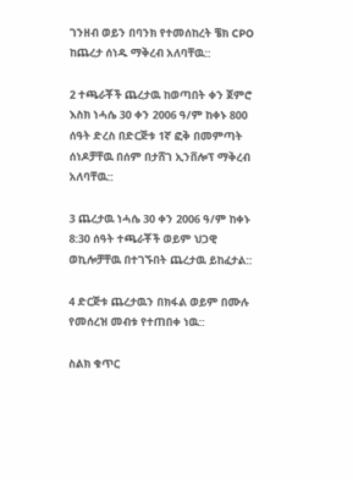ገንዘብ ወይን በባንክ የተመሰከረት ቼክ CPO ከጨረታ ሰነዱ ማቅረብ አለባቸዉ::

2 ተጫራቾች ጨረታዉ ከወጣበት ቀን ጀምሮ እስክ ነሓሴ 30 ቀን 2006 ዓ/ም ከቀኑ 800 ሰዓት ድረስ በድርጅቱ 1ኛ ፎቅ በመምጣት ሰነዶቻቸዉ በሰም በታሸገ ኢንቨሎፕ ማቅረብ አለባቸዉ::

3 ጨረታዉ ነሓሴ 30 ቀን 2006 ዓ/ም ከቀኑ 8:30 ሰዓት ተጫራቾች ወይም ህጋዊ ወኪሎቻቸዉ በተገኙበት ጨረታዉ ይከፈታል::

4 ድርጅቱ ጨረታዉን በክፋል ወይም በሙሉ የመሰረዝ መብቱ የተጠበቀ ነዉ::

ስልክ ቁጥር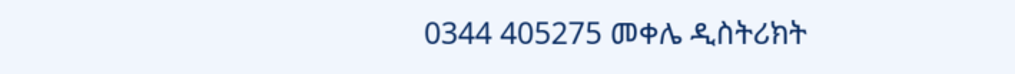0344 405275 መቀሌ ዲስትሪክት